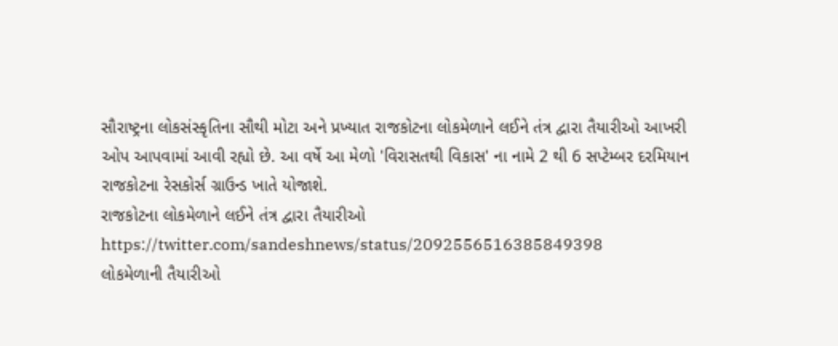સૌરાષ્ટ્રના લોકસંસ્કૃતિના સૌથી મોટા અને પ્રખ્યાત રાજકોટના લોકમેળાને લઈને તંત્ર દ્વારા તૈયારીઓ આખરી ઓપ આપવામાં આવી રહ્યો છે. આ વર્ષે આ મેળો 'વિરાસતથી વિકાસ' ના નામે 2 થી 6 સપ્ટેમ્બર દરમિયાન રાજકોટના રેસકોર્સ ગ્રાઉન્ડ ખાતે યોજાશે.
રાજકોટના લોકમેળાને લઈને તંત્ર દ્વારા તૈયારીઓ
https://twitter.com/sandeshnews/status/2092556516385849398
લોકમેળાની તૈયારીઓ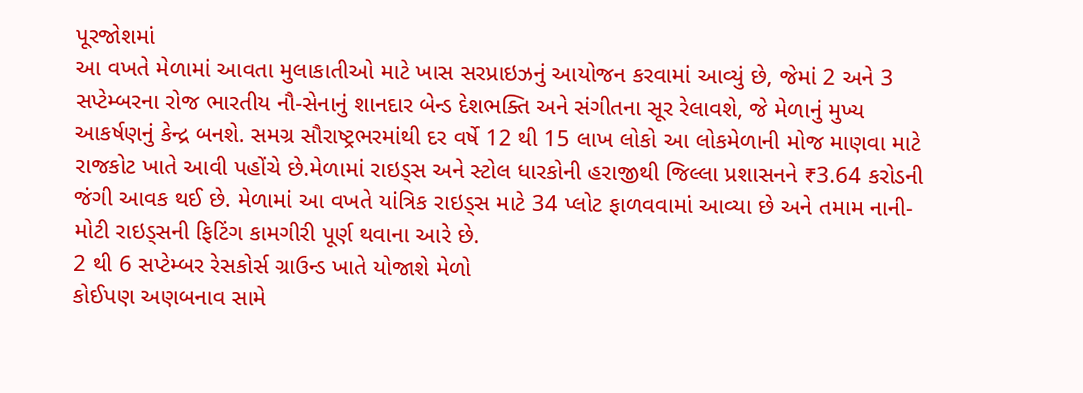પૂરજોશમાં
આ વખતે મેળામાં આવતા મુલાકાતીઓ માટે ખાસ સરપ્રાઇઝનું આયોજન કરવામાં આવ્યું છે, જેમાં 2 અને 3 સપ્ટેમ્બરના રોજ ભારતીય નૌ-સેનાનું શાનદાર બેન્ડ દેશભક્તિ અને સંગીતના સૂર રેલાવશે, જે મેળાનું મુખ્ય આકર્ષણનું કેન્દ્ર બનશે. સમગ્ર સૌરાષ્ટ્રભરમાંથી દર વર્ષે 12 થી 15 લાખ લોકો આ લોકમેળાની મોજ માણવા માટે રાજકોટ ખાતે આવી પહોંચે છે.મેળામાં રાઇડ્સ અને સ્ટોલ ધારકોની હરાજીથી જિલ્લા પ્રશાસનને ₹3.64 કરોડની જંગી આવક થઈ છે. મેળામાં આ વખતે યાંત્રિક રાઇડ્સ માટે 34 પ્લોટ ફાળવવામાં આવ્યા છે અને તમામ નાની-મોટી રાઇડ્સની ફિટિંગ કામગીરી પૂર્ણ થવાના આરે છે.
2 થી 6 સપ્ટેમ્બર રેસકોર્સ ગ્રાઉન્ડ ખાતે યોજાશે મેળો
કોઈપણ અણબનાવ સામે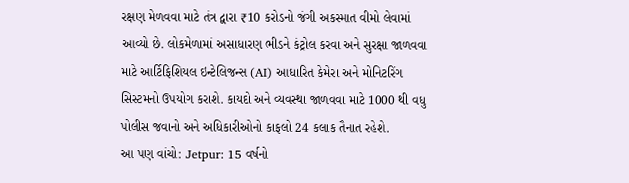રક્ષણ મેળવવા માટે તંત્ર દ્વારા ₹10 કરોડનો જંગી અકસ્માત વીમો લેવામાં આવ્યો છે. લોકમેળામાં અસાધારણ ભીડને કંટ્રોલ કરવા અને સુરક્ષા જાળવવા માટે આર્ટિફિશિયલ ઇન્ટેલિજન્સ (AI) આધારિત કેમેરા અને મોનિટરિંગ સિસ્ટમનો ઉપયોગ કરાશે. કાયદો અને વ્યવસ્થા જાળવવા માટે 1000 થી વધુ પોલીસ જવાનો અને અધિકારીઓનો કાફલો 24 કલાક તૈનાત રહેશે.
આ પણ વાંચો: Jetpur: 15 વર્ષનો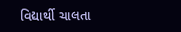વિદ્યાર્થી ચાલતા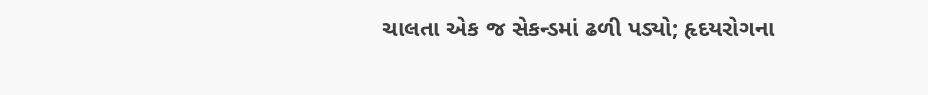ચાલતા એક જ સેકન્ડમાં ઢળી પડ્યો; હૃદયરોગના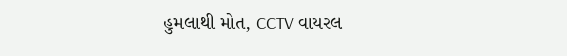હુમલાથી મોત, CCTV વાયરલ